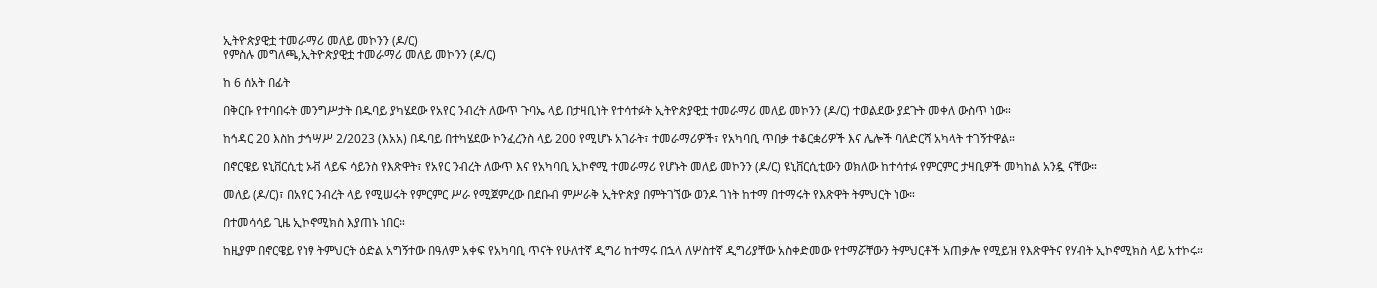ኢትዮጵያዊቷ ተመራማሪ መለይ መኮንን (ዶ/ር)
የምስሉ መግለጫ,ኢትዮጵያዊቷ ተመራማሪ መለይ መኮንን (ዶ/ር)

ከ 6 ሰአት በፊት

በቅርቡ የተባበሩት መንግሥታት በዱባይ ያካሄደው የአየር ንብረት ለውጥ ጉባኤ ላይ በታዛቢነት የተሳተፉት ኢትዮጵያዊቷ ተመራማሪ መለይ መኮንን (ዶ/ር) ተወልደው ያደጉት መቀለ ውስጥ ነው።

ከኅዳር 20 እስከ ታኅሣሥ 2/2023 (እአአ) በዱባይ በተካሄደው ኮንፈረንስ ላይ 200 የሚሆኑ አገራት፣ ተመራማሪዎች፣ የአካባቢ ጥበቃ ተቆርቋሪዎች እና ሌሎች ባለድርሻ አካላት ተገኝተዋል።

በኖርዌይ ዩኒቨርሲቲ ኦቭ ላይፍ ሳይንስ የእጽዋት፣ የአየር ንብረት ለውጥ እና የአካባቢ ኢኮኖሚ ተመራማሪ የሆኑት መለይ መኮንን (ዶ/ር) ዩኒቨርሲቲውን ወክለው ከተሳተፉ የምርምር ታዛቢዎች መካከል አንዷ ናቸው።

መለይ (ዶ/ር)፣ በአየር ንብረት ላይ የሚሠሩት የምርምር ሥራ የሚጀምረው በደቡብ ምሥራቅ ኢትዮጵያ በምትገኘው ወንዶ ገነት ከተማ በተማሩት የእጽዋት ትምህርት ነው።

በተመሳሳይ ጊዜ ኢኮኖሚክስ እያጠኑ ነበር።

ከዚያም በኖርዌይ የነፃ ትምህርት ዕድል አግኝተው በዓለም አቀፍ የአካባቢ ጥናት የሁለተኛ ዲግሪ ከተማሩ በኋላ ለሦስተኛ ዲግሪያቸው አስቀድመው የተማሯቸውን ትምህርቶች አጠቃሎ የሚይዝ የእጽዋትና የሃብት ኢኮኖሚክስ ላይ አተኮሩ።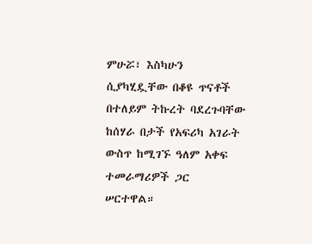ምሁሯ፣ እስካሁን ሲያካሂዷቸው በቆዩ ጥናቶች በተለይም ትኩረት ባደረጉባቸው ከሰሃራ በታች የአፍሪካ አገራት ውስጥ ከሚገኙ ዓለም አቀፍ ተመራማሪዎች ጋር ሠርተዋል።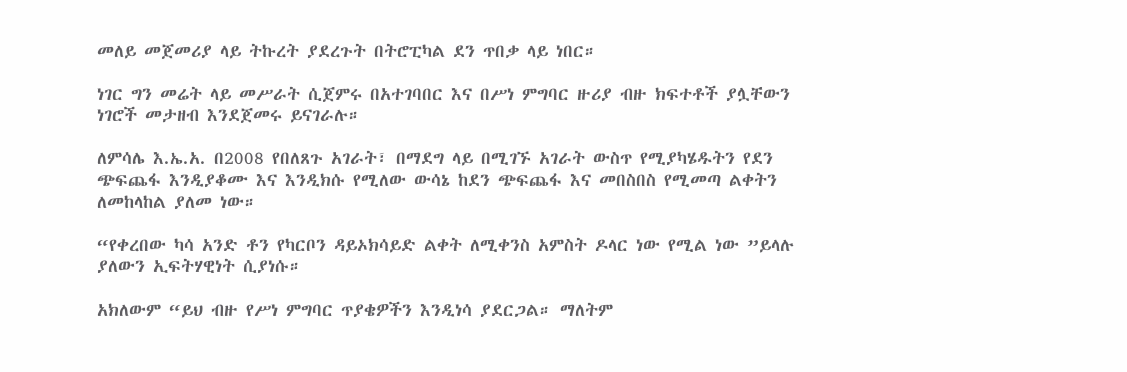መለይ መጀመሪያ ላይ ትኩረት ያደረጉት በትሮፒካል ደን ጥበቃ ላይ ነበር።

ነገር ግን መሬት ላይ መሥራት ሲጀምሩ በአተገባበር እና በሥነ ምግባር ዙሪያ ብዙ ክፍተቶች ያሏቸውን ነገሮች መታዘብ እንደጀመሩ ይናገራሉ።

ለምሳሌ እ.ኤ.አ. በ2008 የበለጸጉ አገራት፣ በማደግ ላይ በሚገኙ አገራት ውስጥ የሚያካሄዱትን የደን ጭፍጨፋ እንዲያቆሙ እና እንዲክሱ የሚለው ውሳኔ ከደን ጭፍጨፋ እና መበስበስ የሚመጣ ልቀትን ለመከላከል ያለመ ነው።

“የቀረበው ካሳ አንድ ቶን የካርቦን ዳይኦክሳይድ ልቀት ለሚቀንስ አምስት ዶላር ነው የሚል ነው ”ይላሉ ያለውን ኢፍትሃዊነት ሲያነሱ።

አክለውም “ይህ ብዙ የሥነ ምግባር ጥያቄዎችን እንዲነሳ ያደርጋል። ማለትም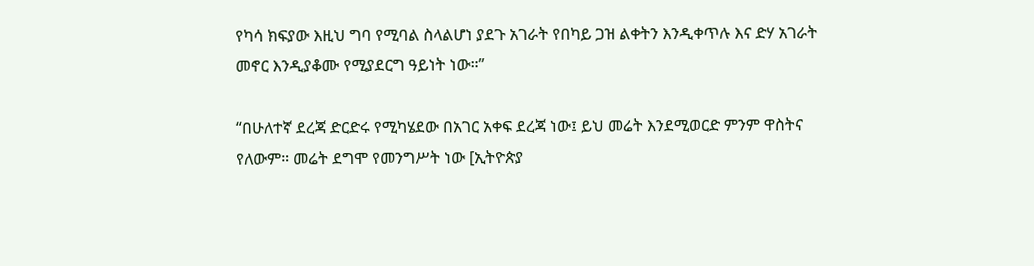የካሳ ክፍያው እዚህ ግባ የሚባል ስላልሆነ ያደጉ አገራት የበካይ ጋዝ ልቀትን እንዲቀጥሉ እና ድሃ አገራት መኖር እንዲያቆሙ የሚያደርግ ዓይነት ነው።”

“በሁለተኛ ደረጃ ድርድሩ የሚካሄደው በአገር አቀፍ ደረጃ ነው፤ ይህ መሬት እንደሚወርድ ምንም ዋስትና የለውም። መሬት ደግሞ የመንግሥት ነው [ኢትዮጵያ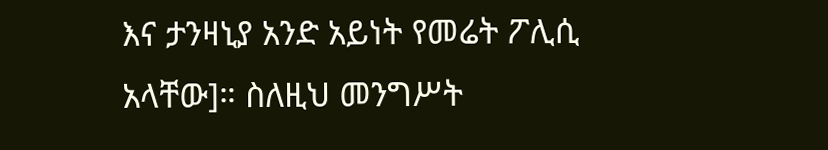እና ታንዛኒያ አንድ አይነት የመሬት ፖሊሲ አላቸው]። ስለዚህ መንግሥት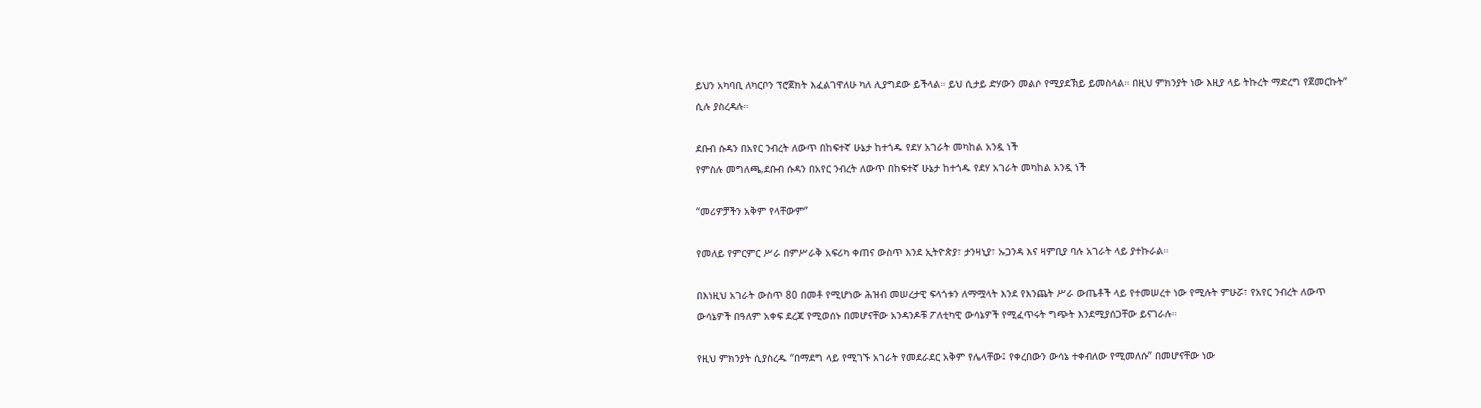ይህን አካባቢ ለካርቦን ፕሮጀክት እፈልገዋለሁ ካለ ሊያግደው ይችላል። ይህ ሲታይ ድሃውን መልሶ የሚያደኽይ ይመስላል። በዚህ ምክንያት ነው እዚያ ላይ ትኩረት ማድረግ የጀመርኩት” ሲሉ ያስረዳሉ።

ደቡብ ሱዳን በአየር ንብረት ለውጥ በከፍተኛ ሁኔታ ከተጎዱ የደሃ አገራት መካከል አንዷ ነች
የምስሉ መግለጫ,ደቡብ ሱዳን በአየር ንብረት ለውጥ በከፍተኛ ሁኔታ ከተጎዱ የደሃ አገራት መካከል አንዷ ነች

“መሪዎቻችን አቅም የላቸውም”

የመለይ የምርምር ሥራ በምሥራቅ አፍሪካ ቀጠና ውስጥ እንደ ኢትዮጵያ፣ ታንዛኒያ፣ ኡጋንዳ እና ዛምቢያ ባሉ አገራት ላይ ያተኩራል።

በእነዚህ አገራት ውስጥ 80 በመቶ የሚሆነው ሕዝብ መሠረታዊ ፍላጎቱን ለማሟላት እንደ የእንጨት ሥራ ውጤቶች ላይ የተመሠረተ ነው የሚሉት ምሁሯ፣ የአየር ንብረት ለውጥ ውሳኔዎች በዓለም አቀፍ ደረጃ የሚወሰኑ በመሆናቸው አንዳንዶቹ ፖለቲካዊ ውሳኔዎች የሚፈጥሩት ግጭት እንደሚያሰጋቸው ይናገራሉ።

የዚህ ምክንያት ሲያስረዱ “በማደግ ላይ የሚገኙ አገራት የመደራደር አቅም የሌላቸው፤ የቀረበውን ውሳኔ ተቀብለው የሚመለሱ” በመሆናቸው ነው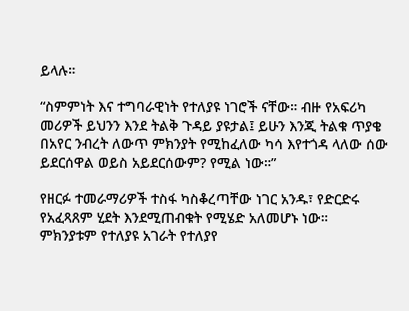ይላሉ።

“ስምምነት እና ተግባራዊነት የተለያዩ ነገሮች ናቸው። ብዙ የአፍሪካ መሪዎች ይህንን እንደ ትልቅ ጉዳይ ያዩታል፤ ይሁን እንጂ ትልቁ ጥያቄ በአየር ንብረት ለውጥ ምክንያት የሚከፈለው ካሳ እየተጎዳ ላለው ሰው ይደርሰዋል ወይስ አይደርሰውም? የሚል ነው።”

የዘርፉ ተመራማሪዎች ተስፋ ካስቆረጣቸው ነገር አንዱ፣ የድርድሩ የአፈጻጸም ሂደት እንደሚጠብቁት የሚሄድ አለመሆኑ ነው። ምክንያቱም የተለያዩ አገራት የተለያየ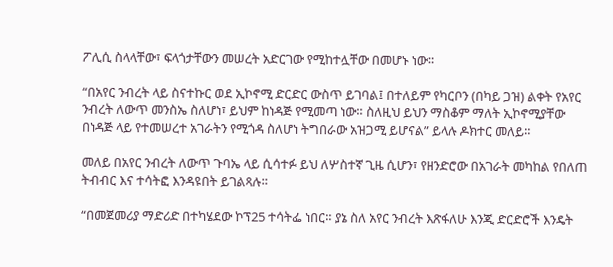ፖሊሲ ስላላቸው፣ ፍላጎታቸውን መሠረት አድርገው የሚከተሏቸው በመሆኑ ነው።

“በአየር ንብረት ላይ ስናተኩር ወደ ኢኮኖሚ ድርድር ውስጥ ይገባል፤ በተለይም የካርቦን (በካይ ጋዝ) ልቀት የአየር ንብረት ለውጥ መንስኤ ስለሆነ፣ ይህም ከነዳጅ የሚመጣ ነው። ስለዚህ ይህን ማስቆም ማለት ኢኮኖሚያቸው በነዳጅ ላይ የተመሠረተ አገራትን የሚጎዳ ስለሆነ ትግበራው አዝጋሚ ይሆናል” ይላሉ ዶክተር መለይ።

መለይ በአየር ንብረት ለውጥ ጉባኤ ላይ ሲሳተፉ ይህ ለሦስተኛ ጊዜ ሲሆን፣ የዘንድሮው በአገራት መካከል የበለጠ ትብብር እና ተሳትፎ እንዳዩበት ይገልጻሉ።

“በመጀመሪያ ማድሪድ በተካሄደው ኮፕ25 ተሳትፌ ነበር። ያኔ ስለ አየር ንብረት እጽፋለሁ እንጂ ድርድሮች እንዴት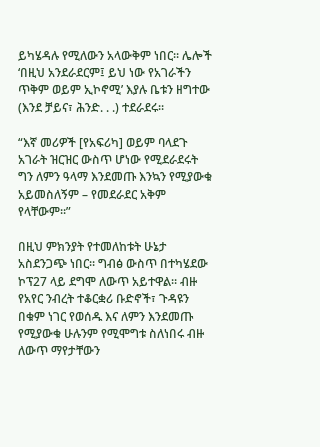ይካሄዳሉ የሚለውን አላውቅም ነበር። ሌሎች ‘በዚህ አንደራደርም፤ ይህ ነው የአገራችን ጥቅም ወይም ኢኮኖሚ’ እያሉ ቤቱን ዘግተው (እንደ ቻይና፣ ሕንድ. . .) ተደራደሩ።

“እኛ መሪዎች [የአፍሪካ] ወይም ባላደጉ አገራት ዝርዝር ውስጥ ሆነው የሚደራደሩት ግን ለምን ዓላማ እንደመጡ እንኳን የሚያውቁ አይመስለኝም – የመደራደር አቅም የላቸውም።”

በዚህ ምክንያት የተመለከቱት ሁኔታ አስደንጋጭ ነበር። ግብፅ ውስጥ በተካሄደው ኮፕ27 ላይ ደግሞ ለውጥ አይተዋል። ብዙ የአየር ንብረት ተቆርቋሪ ቡድኖች፣ ጉዳዩን በቁም ነገር የወሰዱ እና ለምን እንደመጡ የሚያውቁ ሁሉንም የሚሞግቱ ስለነበሩ ብዙ ለውጥ ማየታቸውን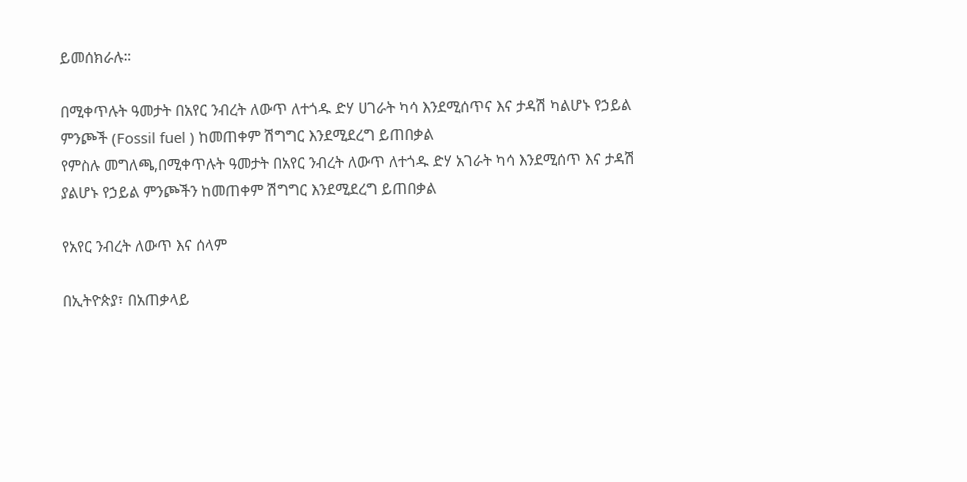ይመሰክራሉ።

በሚቀጥሉት ዓመታት በአየር ንብረት ለውጥ ለተጎዱ ድሃ ሀገራት ካሳ እንደሚሰጥና እና ታዳሽ ካልሆኑ የኃይል ምንጮች (Fossil fuel ) ከመጠቀም ሽግግር እንደሚደረግ ይጠበቃል
የምስሉ መግለጫ,በሚቀጥሉት ዓመታት በአየር ንብረት ለውጥ ለተጎዱ ድሃ አገራት ካሳ እንደሚሰጥ እና ታዳሽ ያልሆኑ የኃይል ምንጮችን ከመጠቀም ሽግግር እንደሚደረግ ይጠበቃል

የአየር ንብረት ለውጥ እና ሰላም

በኢትዮጵያ፣ በአጠቃላይ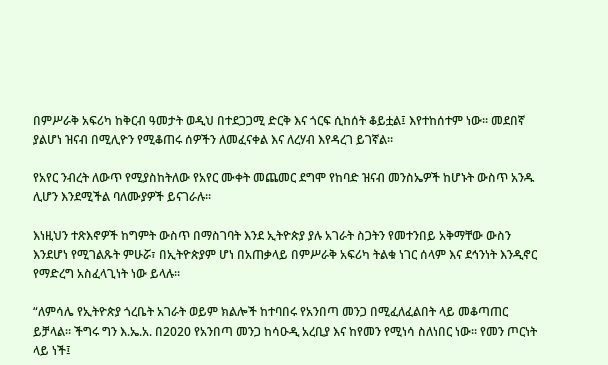በምሥራቅ አፍሪካ ከቅርብ ዓመታት ወዲህ በተደጋጋሚ ድርቅ እና ጎርፍ ሲከሰት ቆይቷል፤ እየተከሰተም ነው። መደበኛ ያልሆነ ዝናብ በሚሊዮን የሚቆጠሩ ሰዎችን ለመፈናቀል እና ለረሃብ እየዳረገ ይገኛል።

የአየር ንብረት ለውጥ የሚያስከትለው የአየር ሙቀት መጨመር ደግሞ የከባድ ዝናብ መንስኤዎች ከሆኑት ውስጥ አንዱ ሊሆን እንደሚችል ባለሙያዎች ይናገራሉ።

እነዚህን ተጽእኖዎች ከግምት ውስጥ በማስገባት እንደ ኢትዮጵያ ያሉ አገራት ስጋትን የመተንበይ አቅማቸው ውስን እንደሆነ የሚገልጹት ምሁሯ፣ በኢትዮጵያም ሆነ በአጠቃላይ በምሥራቅ አፍሪካ ትልቁ ነገር ሰላም እና ደኅንነት እንዲኖር የማድረግ አስፈላጊነት ነው ይላሉ።

“ለምሳሌ የኢትዮጵያ ጎረቤት አገራት ወይም ክልሎች ከተባበሩ የአንበጣ መንጋ በሚፈለፈልበት ላይ መቆጣጠር ይቻላል። ችግሩ ግን እ.ኤ.አ. በ2020 የአንበጣ መንጋ ከሳዑዲ አረቢያ እና ከየመን የሚነሳ ስለነበር ነው። የመን ጦርነት ላይ ነች፤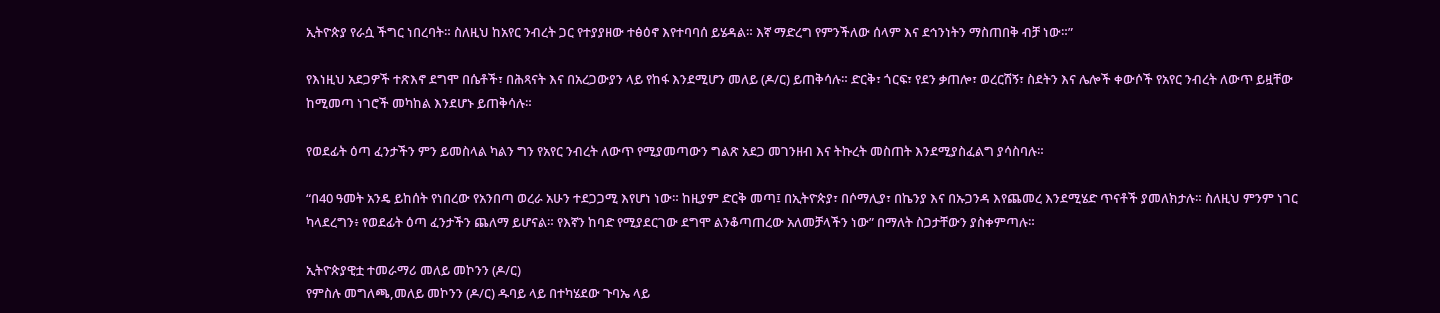ኢትዮጵያ የራሷ ችግር ነበረባት። ስለዚህ ከአየር ንብረት ጋር የተያያዘው ተፅዕኖ እየተባባሰ ይሄዳል። እኛ ማድረግ የምንችለው ሰላም እና ደኅንነትን ማስጠበቅ ብቻ ነው።”

የእነዚህ አደጋዎች ተጽእኖ ደግሞ በሴቶች፣ በሕጻናት እና በአረጋውያን ላይ የከፋ እንደሚሆን መለይ (ዶ/ር) ይጠቅሳሉ። ድርቅ፣ ጎርፍ፣ የደን ቃጠሎ፣ ወረርሽኝ፣ ስደትን እና ሌሎች ቀውሶች የአየር ንብረት ለውጥ ይዟቸው ከሚመጣ ነገሮች መካከል እንደሆኑ ይጠቅሳሉ።

የወደፊት ዕጣ ፈንታችን ምን ይመስላል ካልን ግን የአየር ንብረት ለውጥ የሚያመጣውን ግልጽ አደጋ መገንዘብ እና ትኩረት መስጠት እንደሚያስፈልግ ያሳስባሉ።

“በ40 ዓመት አንዴ ይከሰት የነበረው የአንበጣ ወረራ አሁን ተደጋጋሚ እየሆነ ነው። ከዚያም ድርቅ መጣ፤ በኢትዮጵያ፣ በሶማሊያ፣ በኬንያ እና በኡጋንዳ እየጨመረ እንደሚሄድ ጥናቶች ያመለክታሉ። ስለዚህ ምንም ነገር ካላደረግን፥ የወደፊት ዕጣ ፈንታችን ጨለማ ይሆናል። የእኛን ከባድ የሚያደርገው ደግሞ ልንቆጣጠረው አለመቻላችን ነው” በማለት ስጋታቸውን ያስቀምጣሉ።

ኢትዮጵያዊቷ ተመራማሪ መለይ መኮንን (ዶ/ር)
የምስሉ መግለጫ,መለይ መኮንን (ዶ/ር) ዱባይ ላይ በተካሄደው ጉባኤ ላይ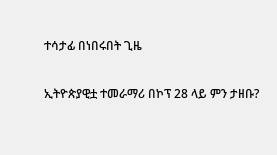ተሳታፊ በነበሩበት ጊዜ

ኢትዮጵያዊቷ ተመራማሪ በኮፕ 28 ላይ ምን ታዘቡ?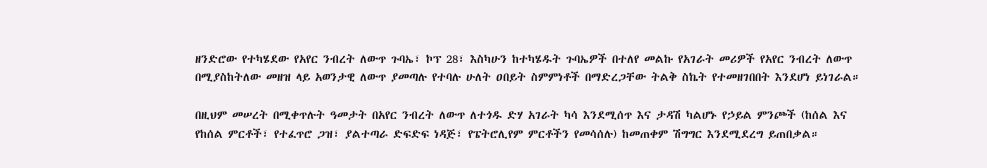ዘንድሮው የተካሄደው የአየር ንብረት ለውጥ ጉባኤ፣ ኮፕ 28፣ እስካሁን ከተካሄዱት ጉባኤዎች በተለየ መልኩ የአገራት መሪዎች የአየር ንብረት ለውጥ በሚያስከትለው መዘዝ ላይ አወንታዊ ለውጥ ያመጣሉ የተባሉ ሁለት ዐበይት ስምምነቶች በማድረጋቸው ትልቅ ስኬት የተመዘገበበት እንደሆነ ይነገራል።

በዚህም መሠረት በሚቀጥሉት ዓመታት በአየር ንብረት ለውጥ ለተጎዱ ድሃ አገራት ካሳ እንደሚሰጥ እና ታዳሽ ካልሆኑ የኃይል ምንጮች (ከሰል እና የከሰል ምርቶች፣ የተፈጥሮ ጋዝ፣ ያልተጣራ ድፍድፍ ነዳጅ፣ የፔትሮሊየም ምርቶችን የመሳሰሉ) ከመጠቀም ሽግግር እንደሚደረግ ይጠበቃል።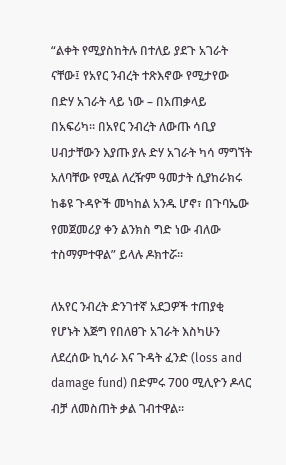“ልቀት የሚያስከትሉ በተለይ ያደጉ አገራት ናቸው፤ የአየር ንብረት ተጽእኖው የሚታየው በድሃ አገራት ላይ ነው – በአጠቃላይ በአፍሪካ። በአየር ንብረት ለውጡ ሳቢያ ሀብታቸውን እያጡ ያሉ ድሃ አገራት ካሳ ማግኘት አለባቸው የሚል ለረዥም ዓመታት ሲያከራክሩ ከቆዩ ጉዳዮች መካከል አንዱ ሆኖ፣ በጉባኤው የመጀመሪያ ቀን ልንክስ ግድ ነው ብለው ተስማምተዋል” ይላሉ ዶክተሯ።

ለአየር ንብረት ድንገተኛ አደጋዎች ተጠያቂ የሆኑት እጅግ የበለፀጉ አገራት እስካሁን ለደረሰው ኪሳራ እና ጉዳት ፈንድ (loss and damage fund) በድምሩ 700 ሚሊዮን ዶላር ብቻ ለመስጠት ቃል ገብተዋል።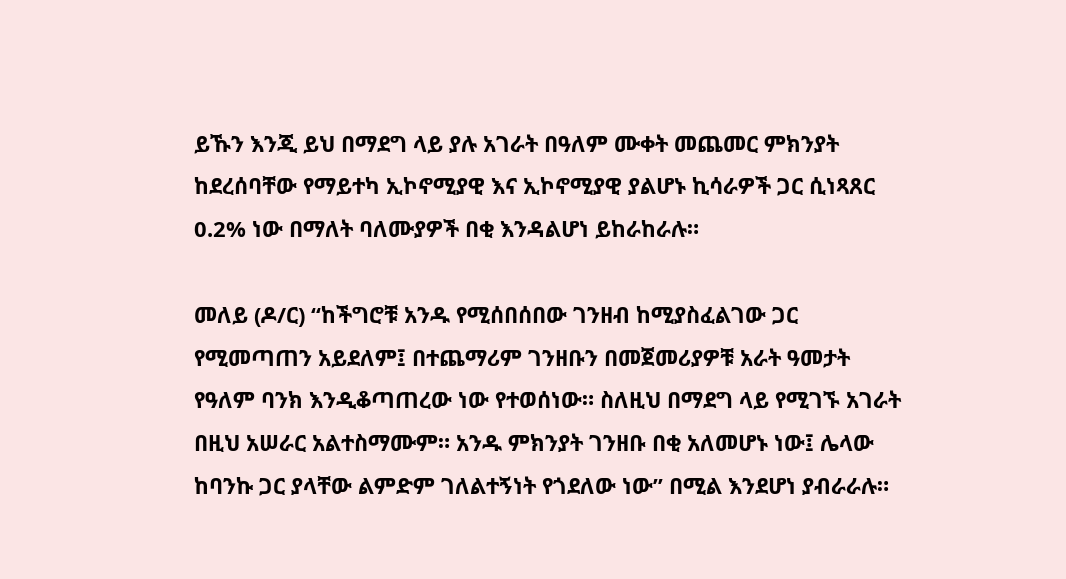ይኹን እንጂ ይህ በማደግ ላይ ያሉ አገራት በዓለም ሙቀት መጨመር ምክንያት ከደረሰባቸው የማይተካ ኢኮኖሚያዊ እና ኢኮኖሚያዊ ያልሆኑ ኪሳራዎች ጋር ሲነጻጸር 0.2% ነው በማለት ባለሙያዎች በቂ እንዳልሆነ ይከራከራሉ።

መለይ (ዶ/ር) “ከችግሮቹ አንዱ የሚሰበሰበው ገንዘብ ከሚያስፈልገው ጋር የሚመጣጠን አይደለም፤ በተጨማሪም ገንዘቡን በመጀመሪያዎቹ አራት ዓመታት የዓለም ባንክ እንዲቆጣጠረው ነው የተወሰነው። ስለዚህ በማደግ ላይ የሚገኙ አገራት በዚህ አሠራር አልተስማሙም። አንዱ ምክንያት ገንዘቡ በቂ አለመሆኑ ነው፤ ሌላው ከባንኩ ጋር ያላቸው ልምድም ገለልተኝነት የጎደለው ነው” በሚል እንደሆነ ያብራራሉ።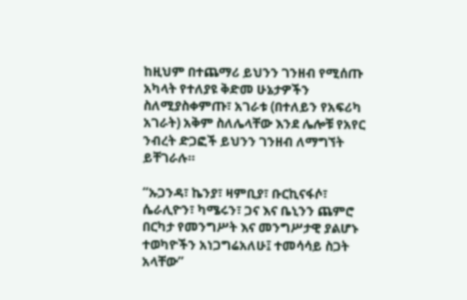ከዚህም በተጨማሪ ይህንን ገንዘብ የሚሰጡ አካላት የተለያዩ ቅድመ ሁኔታዎችን ስለሚያስቀምጡ፣ አገራቱ (በተለይን የአፍሪካ አገራት) አቅም ስለሌላቸው እንደ ሌሎቹ የአየር ንብረት ድጋፎች ይህንን ገንዘብ ለማግኘት ይቸገራሉ።

“ኡጋንዳ፣ ኬንያ፣ ዛምቢያ፣ ቡርኪናፋሶ፣ ሴራሊዮን፣ ካሜሩን፣ ጋና እና ቤኒንን ጨምሮ በርካታ የመንግሥት እና መንግሥታዊ ያልሆኑ ተወካዮችን አነጋግሬአለሁ፤ ተመሳሳይ ስጋት አላቸው”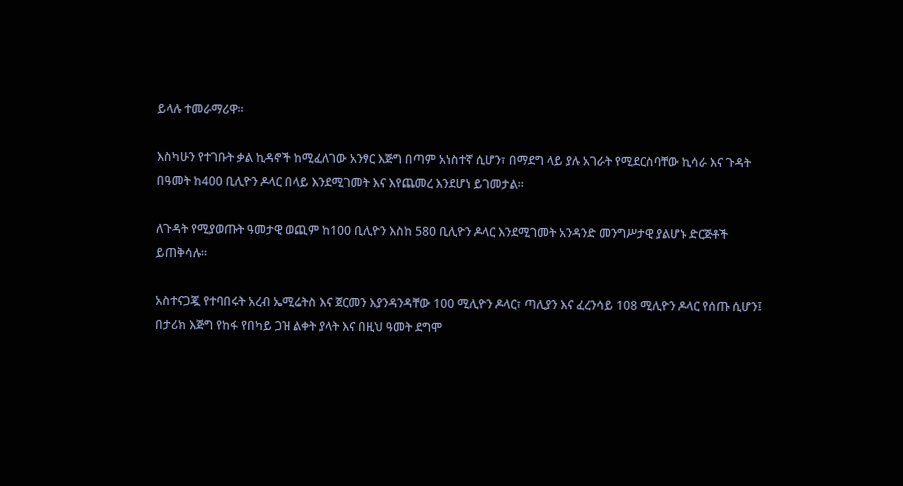ይላሉ ተመራማሪዋ።

እስካሁን የተገቡት ቃል ኪዳኖች ከሚፈለገው አንፃር እጅግ በጣም አነስተኛ ሲሆን፣ በማደግ ላይ ያሉ አገራት የሚደርስባቸው ኪሳራ እና ጉዳት በዓመት ከ400 ቢሊዮን ዶላር በላይ እንደሚገመት እና እየጨመረ እንደሆነ ይገመታል።

ለጉዳት የሚያወጡት ዓመታዊ ወጪም ከ100 ቢሊዮን እስከ 580 ቢሊዮን ዶላር እንደሚገመት አንዳንድ መንግሥታዊ ያልሆኑ ድርጅቶች ይጠቅሳሉ።

አስተናጋጇ የተባበሩት አረብ ኤሚሬትስ እና ጀርመን እያንዳንዳቸው 100 ሚሊዮን ዶላር፣ ጣሊያን እና ፈረንሳይ 108 ሚሊዮን ዶላር የሰጡ ሲሆን፤ በታሪክ እጅግ የከፋ የበካይ ጋዝ ልቀት ያላት እና በዚህ ዓመት ደግሞ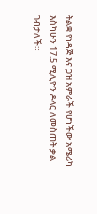ትልቋ የነዳጅ እና ጋዝ አምራች የሆነችው አሜሪካ እስካሁን 17.5 ሚሊዮን ዶላር ለመስጠት ቃል ገብታለች።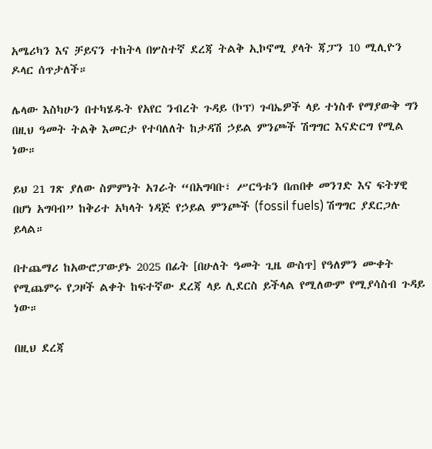አሜሪካን እና ቻይናን ተከትላ በሦስተኛ ደረጃ ትልቅ ኢኮኖሚ ያላት ጃፓን 10 ሚሊዮን ዶላር ሰጥታለች።

ሌላው እስካሁን በተካሄዱት የአየር ንብረት ጉዳይ (ኮፕ) ጉባኤዎች ላይ ተነስቶ የማያውቅ ግን በዚህ ዓመት ትልቅ እመርታ የተባለለት ከታዳሽ ኃይል ምንጮች ሽግግር እናድርግ የሚል ነው።

ይህ 21 ገጽ ያለው ስምምነት አገራት “በአግባቡ፣ ሥርዓቱን በጠበቀ መንገድ እና ፍትሃዊ በሆነ አግባብ” ከቅሪተ አካላት ነዳጅ የኃይል ምንጮች (fossil fuels) ሽግግር ያደርጋሉ ይላል።

በተጨማሪ ከአውሮፓውያኑ 2025 በፊት [በሁለት ዓመት ጊዜ ውስጥ] የዓለምን ሙቀት የሚጨምሩ የጋዞች ልቀት ከፍተኛው ደረጃ ላይ ሊደርስ ይችላል የሚለውም የሚያሳስብ ጉዳይ ነው።

በዚህ ደረጃ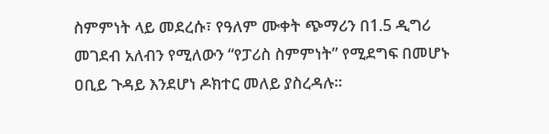ስምምነት ላይ መደረሱ፣ የዓለም ሙቀት ጭማሪን በ1.5 ዲግሪ መገደብ አለብን የሚለውን “የፓሪስ ስምምነት” የሚደግፍ በመሆኑ ዐቢይ ጉዳይ እንደሆነ ዶክተር መለይ ያስረዳሉ።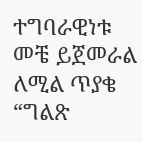ተግባራዊነቱ መቼ ይጀመራል ለሚል ጥያቄ “ግልጽ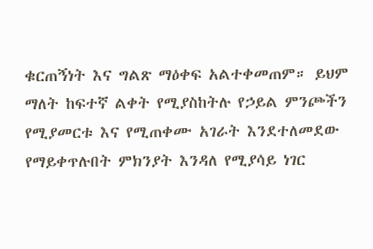ቁርጠኝነት እና ግልጽ ማዕቀፍ አልተቀመጠም። ይህም ማለት ከፍተኛ ልቀት የሚያስከትሉ የኃይል ምንጮችን የሚያመርቱ እና የሚጠቀሙ አገራት እንደተለመደው የማይቀጥሉበት ምክንያት እንዳለ የሚያሳይ ነገር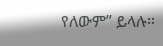የለውም” ይላሉ።